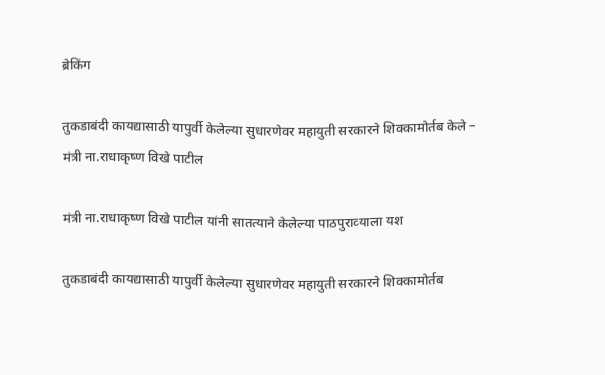ब्रेकिंग

तुकडाबंदी कायद्यासाठी यापुर्वी केलेल्‍या सुधारणेवर महायुती सरकारने शिक्‍कामोर्तब केले – मंत्री ना.राधाकृष्‍ण विखे पाटील

मंत्री ना.राधाकृष्‍ण विखे पाटील यांनी सातत्‍याने केलेल्‍या पाठपुराव्‍याला यश

तुकडाबंदी कायद्यासाठी यापुर्वी केलेल्‍या सुधारणेवर महायुती सरकारने शिक्‍कामोर्तब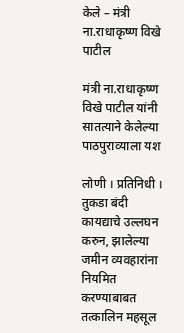केले – मंत्री ना.राधाकृष्‍ण विखे पाटील

मंत्री ना.राधाकृष्‍ण विखे पाटील यांनी सातत्‍याने केलेल्‍या पाठपुराव्‍याला यश

लोणी । प्रतिनिधी । तुकडा बंदी कायद्याचे उल्लघन करुन, झालेल्‍या जमीन व्‍यवहारांना नियमित करण्‍याबाबत तत्‍कालिन महसूल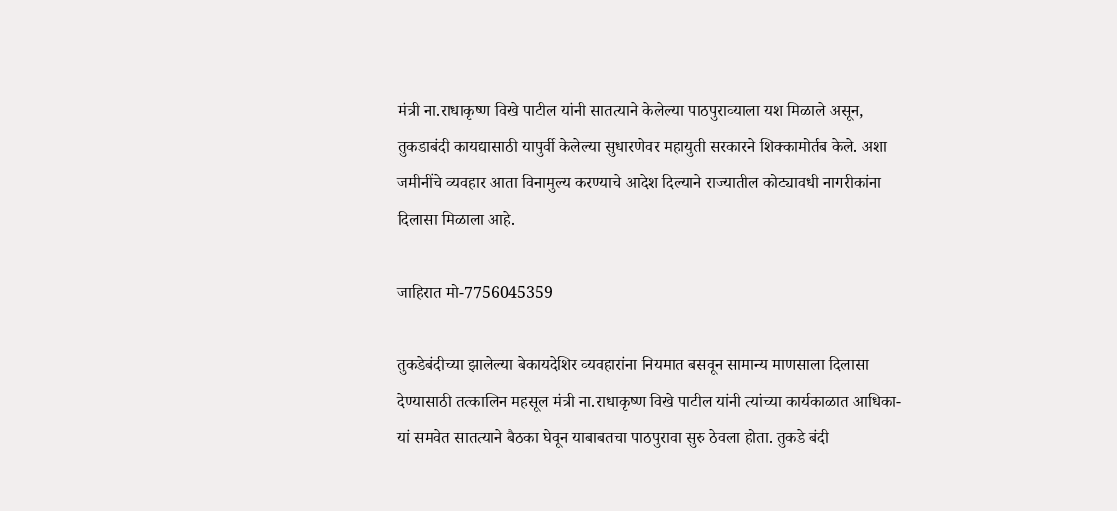मंत्री ना.राधाकृष्‍ण विखे पाटील यांनी सातत्‍याने केलेल्‍या पाठपुराव्‍याला यश मिळाले असून, तुकडाबंदी कायद्यासाठी यापुर्वी केलेल्‍या सुधारणेवर महायुती सरकारने शिक्‍कामोर्तब केले. अशा जमीनींचे व्‍यवहार आता विनामुल्‍य करण्‍याचे आदेश दिल्‍याने राज्‍यातील कोट्यावधी नागरीकांना दिलासा मिळाला आहे.

जाहिरात मो-7756045359

तुकडेबंदीच्‍या झालेल्‍या बेकायदेशिर व्‍यवहारांना नियमात बसवून सामान्‍य माणसाला दिलासा देण्‍यासाठी तत्‍कालिन महसूल मंत्री ना.राधाकृष्‍ण विखे पाटील यांनी त्‍यांच्‍या कार्यकाळात आधिका-यां समवेत सातत्‍याने बैठका घेवून याबाबतचा पाठपुरावा सुरु ठेवला होता. तुकडे बंदी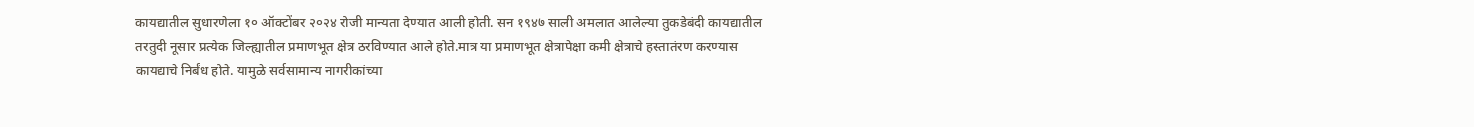कायद्यातील सुधारणेला १० ऑक्‍टोंबर २०२४ रोजी मान्‍यता देण्‍यात आली होती. सन १९४७ साली अमलात आलेल्‍या तुकडेबंदी कायद्यातील तरतुदी नूसार प्रत्‍येक जिल्‍ह्यातील प्रमाणभूत क्षेत्र ठरविण्‍यात आले होते.मात्र या प्रमाणभूत क्षेत्रापेक्षा कमी क्षेत्राचे हस्‍तातंरण करण्‍यास कायद्याचे निर्बंध होते. यामुळे सर्वसामान्‍य नागरीकांच्‍या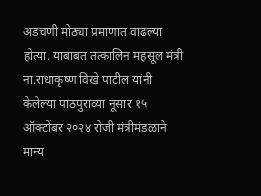अडचणी मोठ्या प्रमाणात वाढल्‍या होत्‍या. याबाबत तत्‍कालिन महसूल मंत्री ना.राधाकृष्‍ण विखे पाटील यांनी केलेल्‍या पाठपुराव्‍या नूसार १५ ऑक्‍टोंबर २०२४ रोजी मंत्रीमंडळाने मान्‍य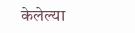केलेल्‍या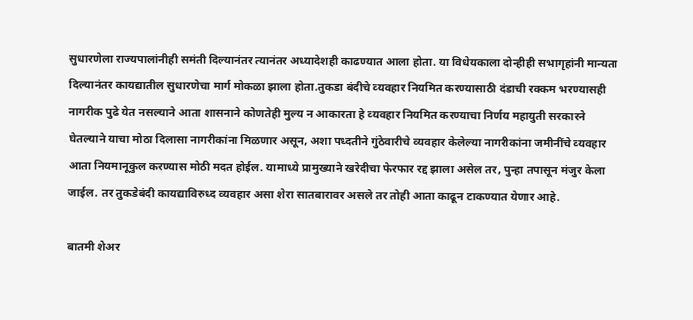सुधारणेला राज्‍यपालांनीही समंती दिल्‍यानंतर त्‍यानंतर अध्‍यादेशही काढण्‍यात आला होता. या विधेयकाला दोन्‍हीही सभागृहांनी मान्‍यता दिल्‍यानंतर कायद्यातील सुधारणेचा मार्ग मोकळा झाला होता.तुकडा बंदीचे व्‍यवहार नियमित करण्‍यासाठी दंडाची रक्‍कम भरण्‍यासही नागरीक पुढे येत नसल्‍याने आता शासनाने कोणतेही मुल्‍य न आकारता हे व्‍यवहार नियमित करण्‍याचा निर्णय महायुती सरकारने घेतल्‍याने याचा मोठा दिलासा नागरीकांना मिळणार असून, अशा पध्‍दतीने गुंठेवारीचे व्‍यवहार केलेल्‍या नागरीकांना जमीनींचे व्‍यवहार आता नियमानूकुल करण्‍यास मोठी मदत होईल. यामाध्‍ये प्रामुख्‍याने खरेदीचा फेरफार रद्द झाला असेल तर, पुन्‍हा तपासून मंजुर केला जाईल. तर तुकडेबंदी कायद्याविरुध्‍द व्‍यवहार असा शेरा सातबारावर असले तर तोही आता काढून टाकण्‍यात येणार आहे.

बातमी शेअर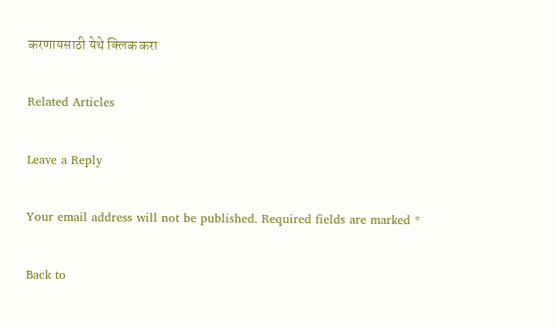करणायसाठी येथे क्लिक करा

Related Articles

Leave a Reply

Your email address will not be published. Required fields are marked *

Back to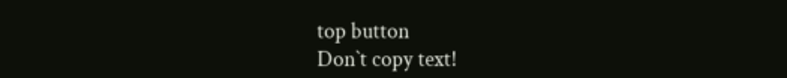top button
Don`t copy text!